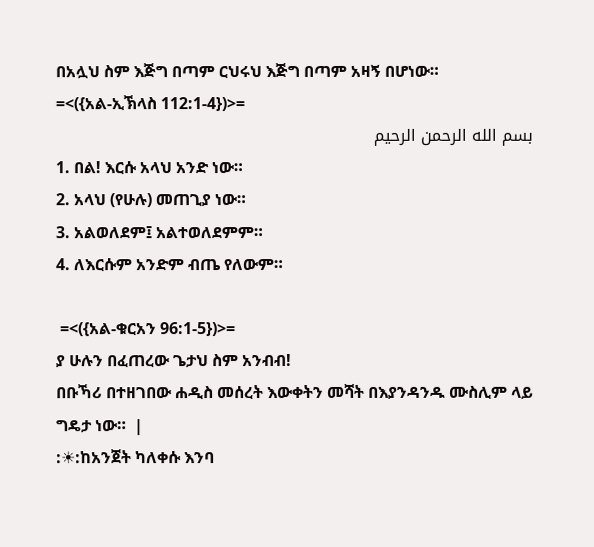በአሏህ ስም እጅግ በጣም ርህሩህ እጅግ በጣም አዛኝ በሆነው።
=<({አል-ኢኽላስ 112:1-4})>=
بسم الله الرحمن الرحيم
1. በል! እርሱ አላህ አንድ ነው።
2. አላህ (የሁሉ) መጠጊያ ነው።
3. አልወለደም፤ አልተወለደምም።
4. ለእርሱም አንድም ብጤ የለውም።

 =<({አል-ቁርአን 96:1-5})>=
ያ ሁሉን በፈጠረው ጌታህ ስም አንብብ!
በቡኻሪ በተዘገበው ሐዲስ መሰረት እውቀትን መሻት በእያንዳንዱ ሙስሊም ላይ ግዴታ ነው።  |
:☀:ከአንጀት ካለቀሱ እንባ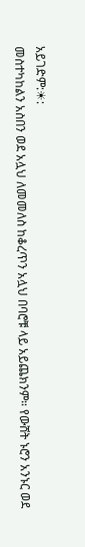አይገድም:☀:
መስተካከልን አስበን ወደ አሏህ ለመመለስ ከቆረጥን አሏህ በባሮቹ ላይ አይጨክንም። የውሸት ኑሮን አንኑር ወደ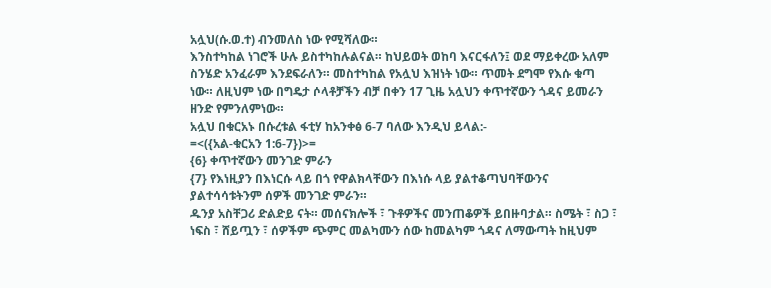አሏህ(ሱ.ወ.ተ) ብንመለስ ነው የሚሻለው።
እንስተካከል ነገሮች ሁሉ ይስተካከሉልናል። ከህይወት ወከባ እናርፋለን፤ ወደ ማይቀረው አለም ስንሄድ አንፈራም እንደፍራለን። መስተካከል የአሏህ እዝነት ነው። ጥመት ደግሞ የእሱ ቁጣ ነው። ለዚህም ነው በግዴታ ሶላቶቻችን ብቻ በቀን 17 ጊዜ አሏህን ቀጥተኛውን ጎዳና ይመራን ዘንድ የምንለምነው።
አሏህ በቁርአኑ በሱረቱል ፋቲሃ ከአንቀፅ 6-7 ባለው እንዲህ ይላል:-
=<({አል-ቁርአን 1:6-7})>=
{6} ቀጥተኛውን መንገድ ምራን
{7} የእነዚያን በእነርሱ ላይ በጎ የዋልክላቸውን በእነሱ ላይ ያልተቆጣህባቸውንና ያልተሳሳቱትንም ሰዎች መንገድ ምራን።
ዱንያ አስቸጋሪ ድልድይ ናት። መሰናክሎች ፣ ጉቶዎችና መንጠቆዎች ይበዙባታል። ስሜት ፣ ስጋ ፣ ነፍስ ፣ ሸይጧን ፣ ሰዎችም ጭምር መልካሙን ሰው ከመልካም ጎዳና ለማውጣት ከዚህም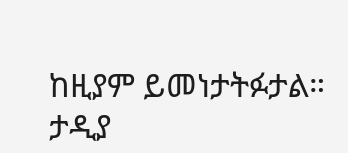ከዚያም ይመነታትፉታል። ታዲያ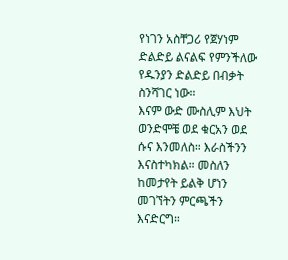የነገን አስቸጋሪ የጀሃነም ድልድይ ልናልፍ የምንችለው የዱንያን ድልድይ በብቃት ስንሻገር ነው።
እናም ውድ ሙስሊም እህት ወንድሞቼ ወደ ቁርአን ወደ ሱና እንመለስ። እራስችንን እናስተካክል። መስለን ከመታየት ይልቅ ሆነን መገኘትን ምርጫችን እናድርግ።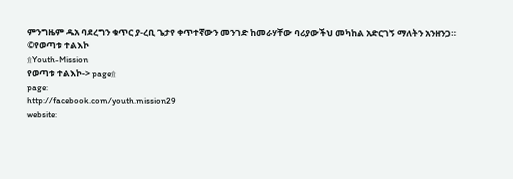ምንግዜም ዱአ ባደረግን ቁጥር ያ-ረቢ ጌታየ ቀጥተኛውን መንገድ ከመራሃቸው ባሪያውችህ መካከል አድርገኝ ማለትን አንዘንጋ።
©የወጣቱ ተልእኮ
۩Youth-Mission
የወጣቱ ተልእኮ-> page۩
page:
http://facebook.com/youth.mission29
website: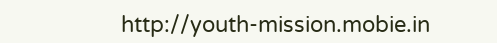http://youth-mission.mobie.in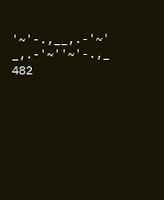'~'-.,__,.-'~'
_,.-'~''~'-.,_
482